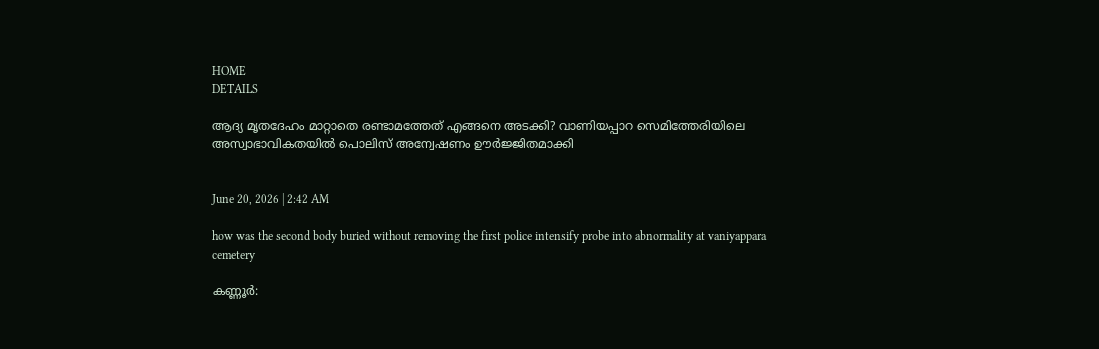HOME
DETAILS

ആദ്യ മൃതദേഹം മാറ്റാതെ രണ്ടാമത്തേത് എങ്ങനെ അടക്കി? വാണിയപ്പാറ സെമിത്തേരിയിലെ അസ്വാഭാവികതയിൽ പൊലിസ് അന്വേഷണം ഊർജ്ജിതമാക്കി


June 20, 2026 | 2:42 AM

how was the second body buried without removing the first police intensify probe into abnormality at vaniyappara cemetery

കണ്ണൂർ: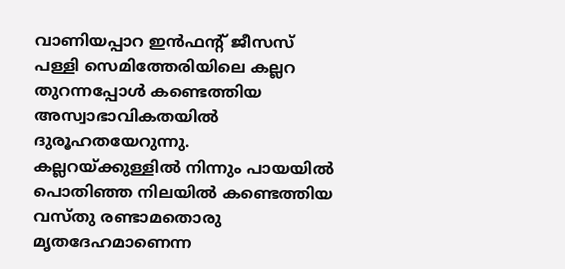വാണിയപ്പാറ ഇൻഫൻ്റ് ജീസസ് പള്ളി സെമിത്തേരിയിലെ കല്ലറ തുറന്നപ്പോൾ കണ്ടെത്തിയ അസ്വാഭാവികതയിൽ ദുരൂഹതയേറുന്നു. കല്ലറയ്ക്കുള്ളിൽ നിന്നും പായയിൽ പൊതിഞ്ഞ നിലയിൽ കണ്ടെത്തിയ വസ്തു രണ്ടാമതൊരു മൃതദേഹമാണെന്ന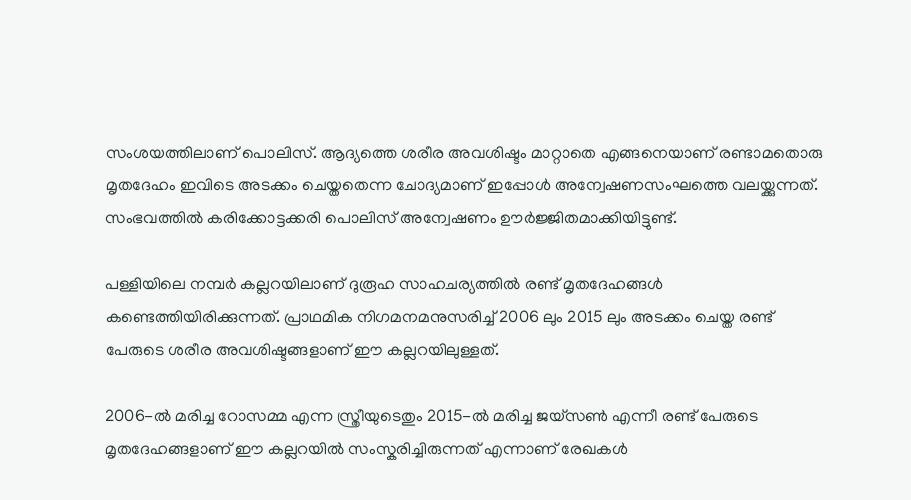സംശയത്തിലാണ് പൊലിസ്. ആദ്യത്തെ ശരീര അവശിഷ്ടം മാറ്റാതെ എങ്ങനെയാണ് രണ്ടാമതൊരു മൃതദേഹം ഇവിടെ അടക്കം ചെയ്തതെന്ന ചോദ്യമാണ് ഇപ്പോൾ അന്വേഷണസംഘത്തെ വലയ്ക്കുന്നത്. സംഭവത്തിൽ കരിക്കോട്ടക്കരി പൊലിസ് അന്വേഷണം ഊർജ്ജിതമാക്കിയിട്ടുണ്ട്.

പള്ളിയിലെ നമ്പർ കല്ലറയിലാണ് ദുരൂഹ സാഹചര്യത്തിൽ രണ്ട് മൃതദേഹങ്ങൾ കണ്ടെത്തിയിരിക്കുന്നത്. പ്രാഥമിക നിഗമനമനുസരിച്ച് 2006 ലും 2015 ലും അടക്കം ചെയ്ത രണ്ട് പേരുടെ ശരീര അവശിഷ്ടങ്ങളാണ് ഈ കല്ലറയിലുള്ളത്.

2006-ൽ മരിച്ച റോസമ്മ എന്ന സ്ത്രീയുടെതും 2015-ൽ മരിച്ച ജയ്സൺ എന്നീ രണ്ട് പേരുടെ മൃതദേഹങ്ങളാണ് ഈ കല്ലറയിൽ സംസ്കരിച്ചിരുന്നത് എന്നാണ് രേഖകൾ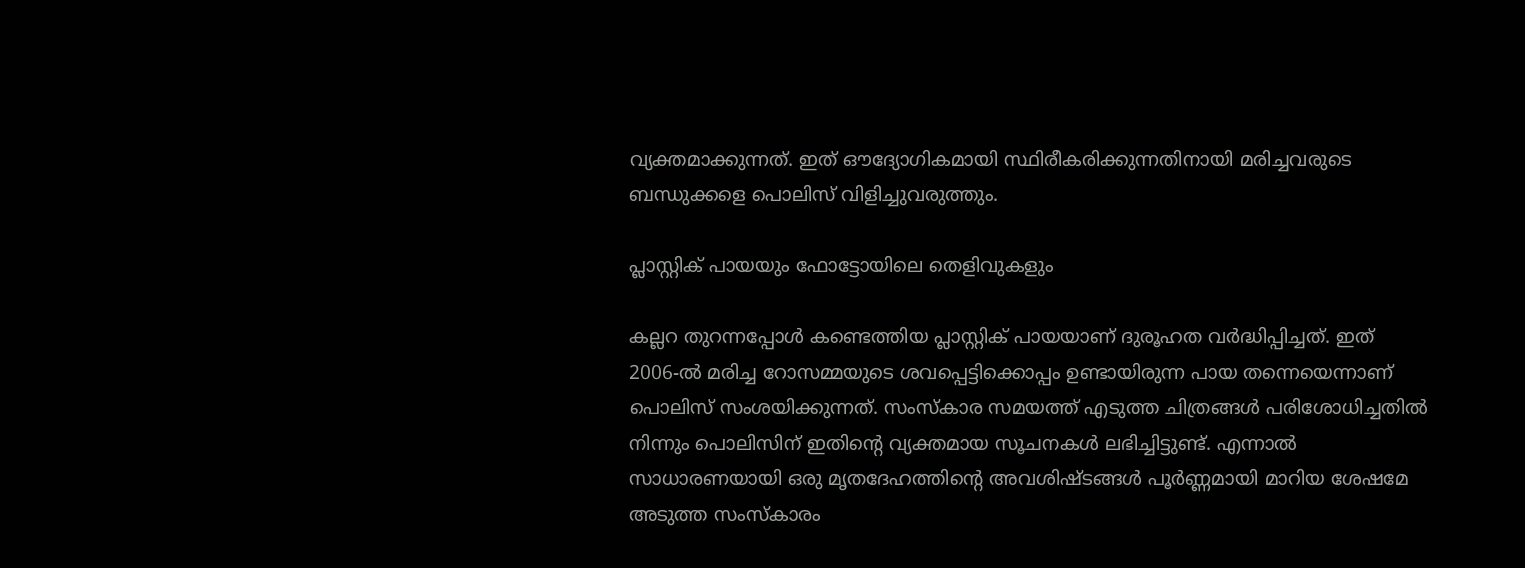വ്യക്തമാക്കുന്നത്. ഇത് ഔദ്യോഗികമായി സ്ഥിരീകരിക്കുന്നതിനായി മരിച്ചവരുടെ ബന്ധുക്കളെ പൊലിസ് വിളിച്ചുവരുത്തും.

പ്ലാസ്റ്റിക് പായയും ഫോട്ടോയിലെ തെളിവുകളും

കല്ലറ തുറന്നപ്പോൾ കണ്ടെത്തിയ പ്ലാസ്റ്റിക് പായയാണ് ദുരൂഹത വർദ്ധിപ്പിച്ചത്. ഇത് 2006-ൽ മരിച്ച റോസമ്മയുടെ ശവപ്പെട്ടിക്കൊപ്പം ഉണ്ടായിരുന്ന പായ തന്നെയെന്നാണ് പൊലിസ് സംശയിക്കുന്നത്. സംസ്കാര സമയത്ത് എടുത്ത ചിത്രങ്ങൾ പരിശോധിച്ചതിൽ നിന്നും പൊലിസിന് ഇതിന്റെ വ്യക്തമായ സൂചനകൾ ലഭിച്ചിട്ടുണ്ട്. എന്നാൽ സാധാരണയായി ഒരു മൃതദേഹത്തിന്റെ അവശിഷ്ടങ്ങൾ പൂർണ്ണമായി മാറിയ ശേഷമേ അടുത്ത സംസ്കാരം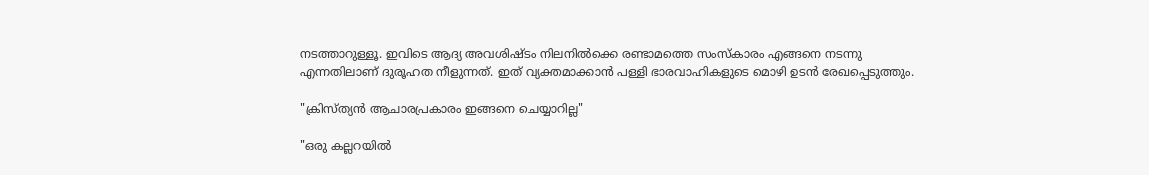നടത്താറുള്ളൂ. ഇവിടെ ആദ്യ അവശിഷ്ടം നിലനിൽക്കെ രണ്ടാമത്തെ സംസ്കാരം എങ്ങനെ നടന്നു എന്നതിലാണ് ദുരൂഹത നീളുന്നത്. ഇത് വ്യക്തമാക്കാൻ പള്ളി ഭാരവാഹികളുടെ മൊഴി ഉടൻ രേഖപ്പെടുത്തും.

"ക്രിസ്ത്യൻ ആചാരപ്രകാരം ഇങ്ങനെ ചെയ്യാറില്ല"

"ഒരു കല്ലറയിൽ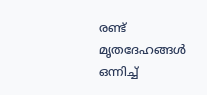രണ്ട് മൃതദേഹങ്ങൾ ഒന്നിച്ച്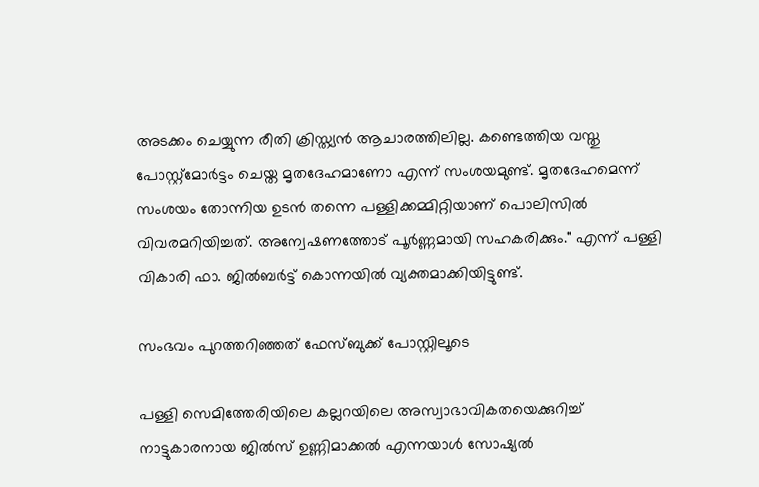അടക്കം ചെയ്യുന്ന രീതി ക്രിസ്ത്യൻ ആചാരത്തിലില്ല. കണ്ടെത്തിയ വസ്തു പോസ്റ്റ്മോർട്ടം ചെയ്ത മൃതദേഹമാണോ എന്ന് സംശയമുണ്ട്. മൃതദേഹമെന്ന് സംശയം തോന്നിയ ഉടൻ തന്നെ പള്ളിക്കമ്മിറ്റിയാണ് പൊലിസിൽ വിവരമറിയിച്ചത്. അന്വേഷണത്തോട് പൂർണ്ണമായി സഹകരിക്കും." എന്ന് പള്ളി വികാരി ഫാ. ജിൽബർട്ട് കൊന്നയിൽ വ്യക്തമാക്കിയിട്ടുണ്ട്.

സംഭവം പുറത്തറിഞ്ഞത് ഫേസ്ബുക്ക് പോസ്റ്റിലൂടെ

പള്ളി സെമിത്തേരിയിലെ കല്ലറയിലെ അസ്വാഭാവികതയെക്കുറിച്ച് നാട്ടുകാരനായ ജിൽസ് ഉണ്ണിമാക്കൽ എന്നയാൾ സോഷ്യൽ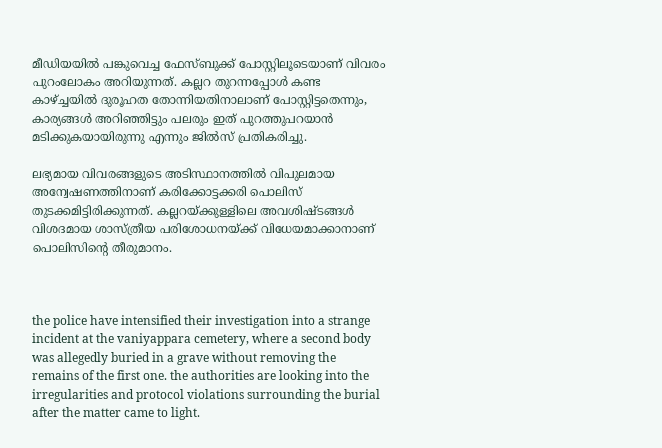മീഡിയയിൽ പങ്കുവെച്ച ഫേസ്ബുക്ക് പോസ്റ്റിലൂടെയാണ് വിവരം പുറംലോകം അറിയുന്നത്. കല്ലറ തുറന്നപ്പോൾ കണ്ട കാഴ്ച്ചയിൽ ദുരൂഹത തോന്നിയതിനാലാണ് പോസ്റ്റിട്ടതെന്നും, കാര്യങ്ങൾ അറിഞ്ഞിട്ടും പലരും ഇത് പുറത്തുപറയാൻ മടിക്കുകയായിരുന്നു എന്നും ജിൽസ് പ്രതികരിച്ചു.

ലഭ്യമായ വിവരങ്ങളുടെ അടിസ്ഥാനത്തിൽ വിപുലമായ അന്വേഷണത്തിനാണ് കരിക്കോട്ടക്കരി പൊലിസ് തുടക്കമിട്ടിരിക്കുന്നത്. കല്ലറയ്ക്കുള്ളിലെ അവശിഷ്ടങ്ങൾ വിശദമായ ശാസ്ത്രീയ പരിശോധനയ്ക്ക് വിധേയമാക്കാനാണ് പൊലിസിന്റെ തീരുമാനം.



the police have intensified their investigation into a strange incident at the vaniyappara cemetery, where a second body was allegedly buried in a grave without removing the remains of the first one. the authorities are looking into the irregularities and protocol violations surrounding the burial after the matter came to light.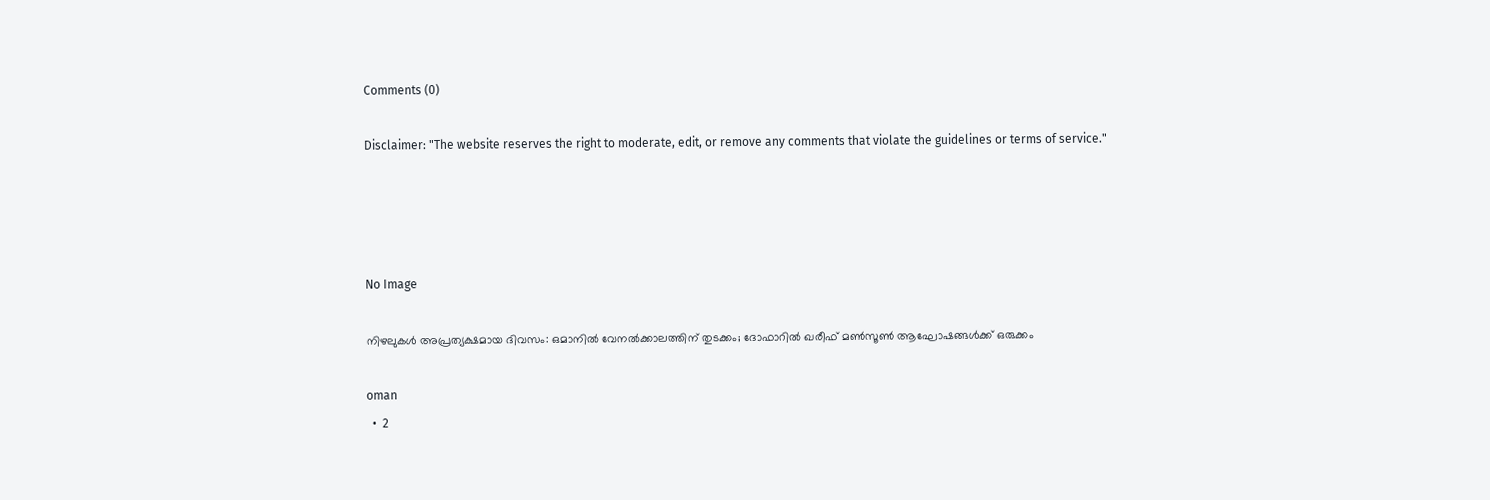Comments (0)

Disclaimer: "The website reserves the right to moderate, edit, or remove any comments that violate the guidelines or terms of service."




No Image

നിഴലുകൾ അപ്രത്യക്ഷമായ ദിവസം: ഒമാനിൽ വേനൽക്കാലത്തിന് തുടക്കം; ദോഫാറിൽ ഖരീഫ് മൺസൂൺ ആഘോഷങ്ങൾക്ക് ഒരുക്കം

oman
  •  2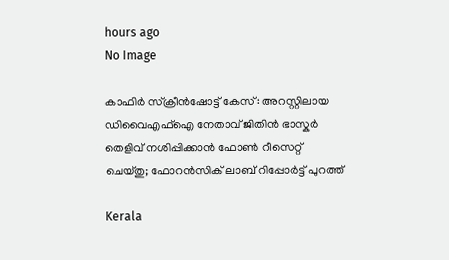hours ago
No Image

കാഫിർ സ്ക്രീൻഷോട്ട് കേസ്: അറസ്റ്റിലായ ഡിവൈഎഫ്ഐ നേതാവ് ജിതിൻ ഭാസ്കർ തെളിവ് നശിപ്പിക്കാൻ ഫോൺ റീസെറ്റ് ചെയ്തു; ഫോറൻസിക് ലാബ് റിപ്പോർട്ട് പുറത്ത്

Kerala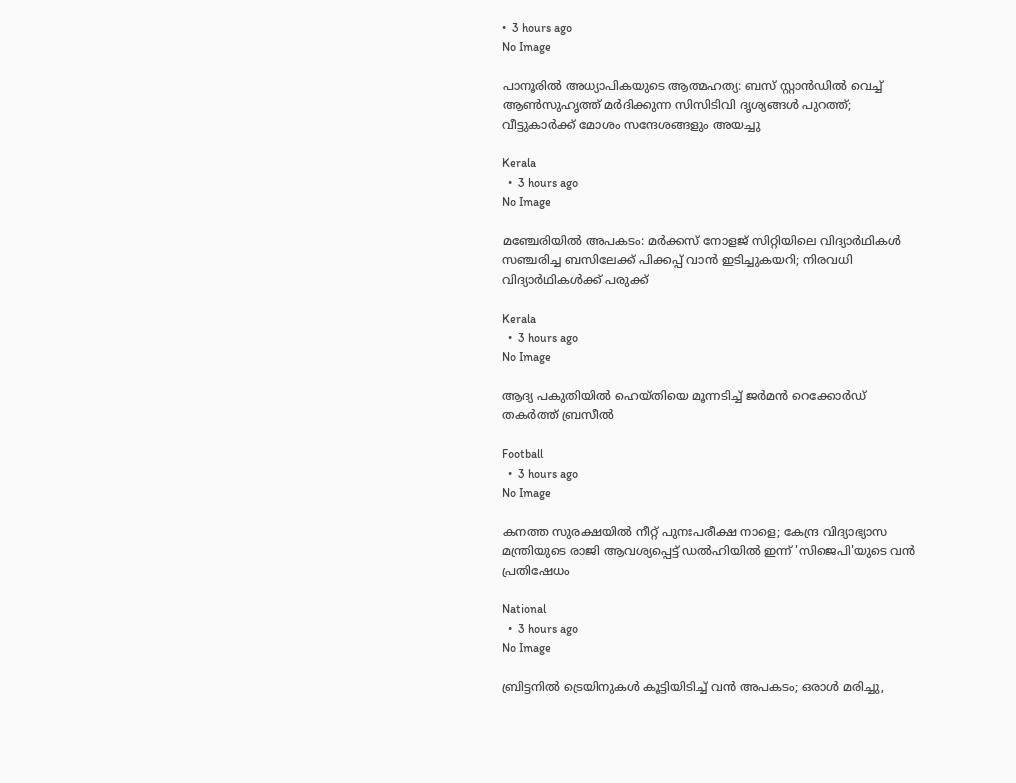•  3 hours ago
No Image

പാനൂരിൽ അധ്യാപികയുടെ ആത്മഹത്യ: ബസ് സ്റ്റാൻഡിൽ വെച്ച് ആൺസുഹൃത്ത് മർദിക്കുന്ന സിസിടിവി ദൃശ്യങ്ങൾ പുറത്ത്; വീട്ടുകാർക്ക് മോശം സന്ദേശങ്ങളും അയച്ചു

Kerala
  •  3 hours ago
No Image

മഞ്ചേരിയിൽ അപകടം: മർക്കസ് നോളജ് സിറ്റിയിലെ വിദ്യാർഥികൾ സഞ്ചരിച്ച ബസിലേക്ക് പിക്കപ്പ് വാൻ ഇടിച്ചുകയറി; നിരവധി വിദ്യാർഥികൾക്ക് പരുക്ക്

Kerala
  •  3 hours ago
No Image

ആദ്യ പകുതിയിൽ ഹെയ്തിയെ മൂന്നടിച്ച് ജർമൻ റെക്കോർഡ് തകർത്ത് ബ്രസീൽ

Football
  •  3 hours ago
No Image

കനത്ത സുരക്ഷയിൽ നീറ്റ് പുനഃപരീക്ഷ നാളെ; കേന്ദ്ര വിദ്യാഭ്യാസ മന്ത്രിയുടെ രാജി ആവശ്യപ്പെട്ട് ഡൽഹിയിൽ ഇന്ന് 'സിജെപി'യുടെ വൻ പ്രതിഷേധം

National
  •  3 hours ago
No Image

ബ്രിട്ടനിൽ ട്രെയിനുകൾ കൂട്ടിയിടിച്ച് വൻ അപകടം; ഒരാൾ മരിച്ചു,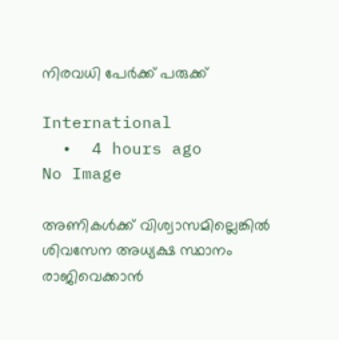നിരവധി പേർക്ക് പരുക്ക്

International
  •  4 hours ago
No Image

അണികള്‍ക്ക് വിശ്വാസമില്ലെങ്കില്‍ ശിവസേന അധ്യക്ഷ സ്ഥാനം രാജിവെക്കാന്‍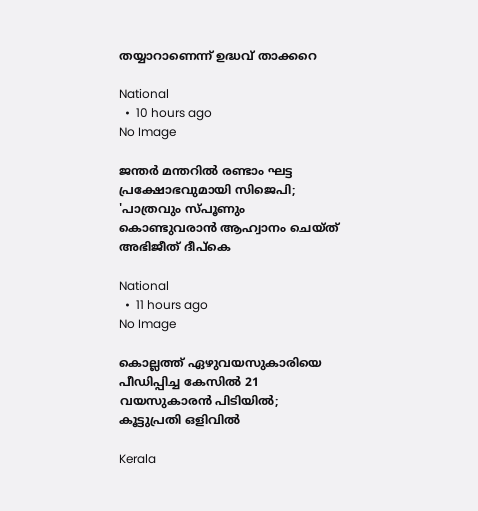തയ്യാറാണെന്ന് ഉദ്ധവ് താക്കറെ

National
  •  10 hours ago
No Image

ജന്തര്‍ മന്തറില്‍ രണ്ടാം ഘട്ട പ്രക്ഷോഭവുമായി സിജെപി; 'പാത്രവും സ്പൂണും കൊണ്ടുവരാന്‍ ആഹ്വാനം ചെയ്ത് അഭിജീത് ദീപ്‌കെ

National
  •  11 hours ago
No Image

കൊല്ലത്ത് ഏഴുവയസുകാരിയെ പീഡിപ്പിച്ച കേസില്‍ 21 വയസുകാരന്‍ പിടിയില്‍; കൂട്ടുപ്രതി ഒളിവില്‍

Kerala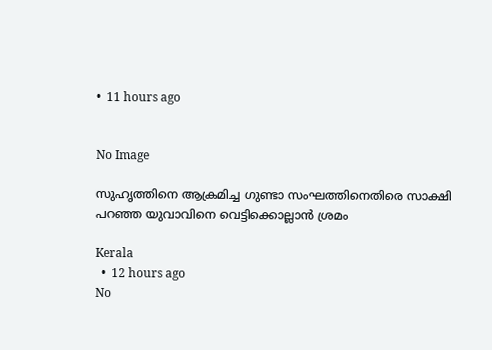•  11 hours ago


No Image

സുഹൃത്തിനെ ആക്രമിച്ച ഗുണ്ടാ സംഘത്തിനെതിരെ സാക്ഷി പറഞ്ഞ യുവാവിനെ വെട്ടിക്കൊല്ലാന്‍ ശ്രമം

Kerala
  •  12 hours ago
No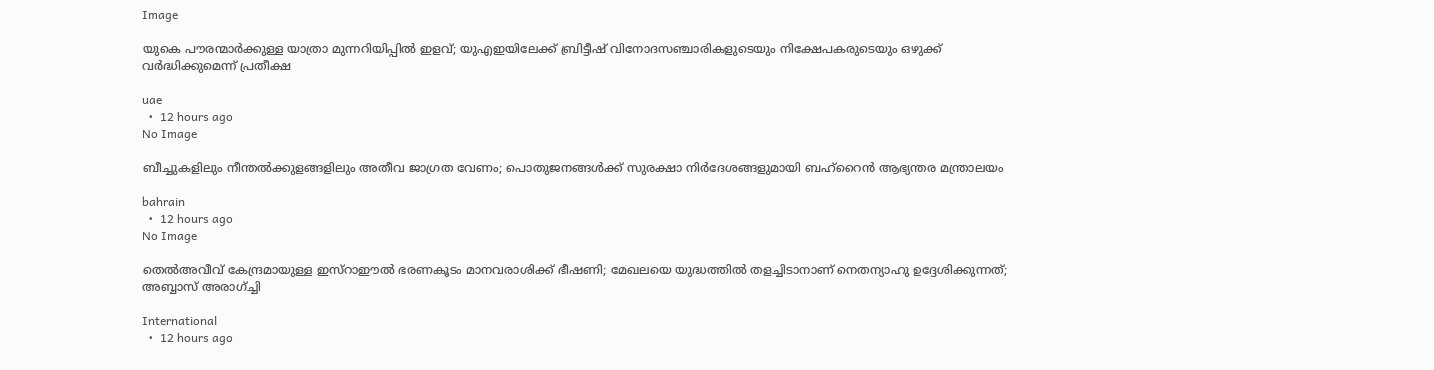Image

യുകെ പൗരന്മാർക്കുള്ള യാത്രാ മുന്നറിയിപ്പിൽ ഇളവ്; യുഎഇയിലേക്ക് ബ്രിട്ടീഷ് വിനോദസഞ്ചാരികളുടെയും നിക്ഷേപകരുടെയും ഒഴുക്ക് വർദ്ധിക്കുമെന്ന് പ്രതീക്ഷ

uae
  •  12 hours ago
No Image

ബീച്ചുകളിലും നീന്തല്‍ക്കുളങ്ങളിലും അതീവ ജാഗ്രത വേണം; പൊതുജനങ്ങള്‍ക്ക് സുരക്ഷാ നിര്‍ദേശങ്ങളുമായി ബഹ്‌റൈന്‍ ആഭ്യന്തര മന്ത്രാലയം

bahrain
  •  12 hours ago
No Image

തെല്‍അവീവ് കേന്ദ്രമായുള്ള ഇസ്‌റാഈല്‍ ഭരണകൂടം മാനവരാശിക്ക് ഭീഷണി; മേഖലയെ യുദ്ധത്തില്‍ തളച്ചിടാനാണ് നെതന്യാഹു ഉദ്ദേശിക്കുന്നത്; അബ്ബാസ് അരാഗ്ച്ചി

International
  •  12 hours ago